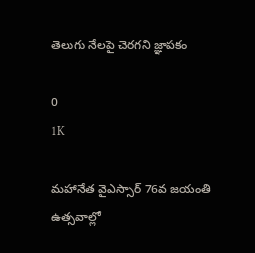తెలుగు నేలపై చెరగని జ్ఞాపకం

0
1K

మహానేత వైఎస్సార్ 76వ జయంతి ఉత్సవాల్లో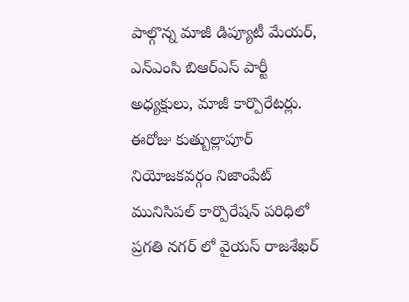పాల్గొన్న మాజీ డిప్యూటీ మేయర్, ఎన్ఎంసి బిఆర్ఎస్ పార్టీ అధ్యక్షులు, మాజీ కార్పొరేటర్లు. ఈరోజు కుత్బుల్లాపూర్ నియోజకవర్గం నిజాంపేట్ మునిసిపల్ కార్పొరేషన్ పరిధిలో ప్రగతి నగర్ లో వైయస్ రాజశేఖర్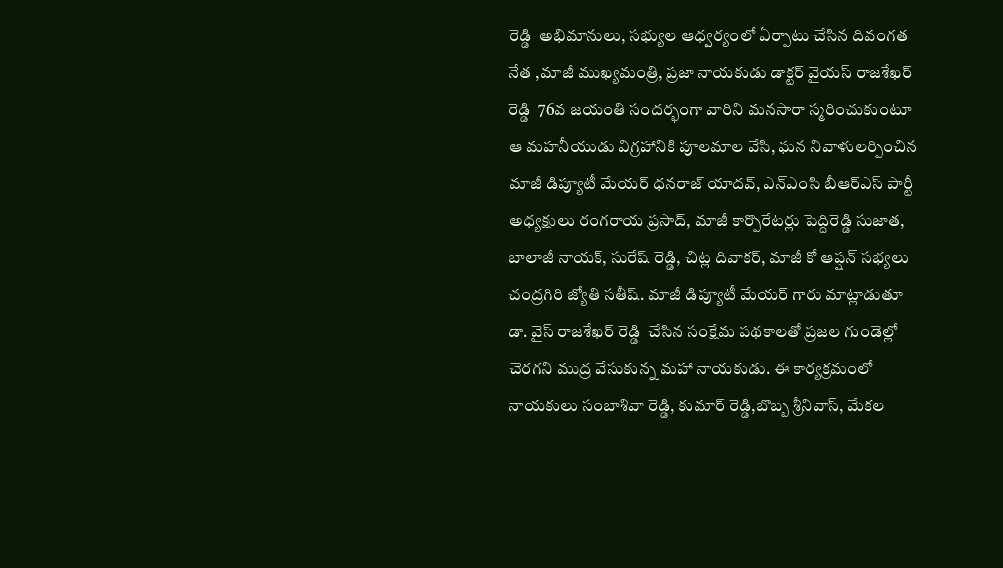రెడ్డి  అభిమానులు, సభ్యుల ఆధ్వర్యంలో ఏర్పాటు చేసిన దివంగత నేత ,మాజీ ముఖ్యమంత్రి, ప్రజా నాయకుడు డాక్టర్ వైయస్ రాజశేఖర్ రెడ్డి  76వ జయంతి సందర్భంగా వారిని మనసారా స్మరించుకుంటూ ఆ మహనీయుడు విగ్రహానికి పూలమాల వేసి, ఘన నివాళులర్పించిన మాజీ డిప్యూటీ మేయర్ ధనరాజ్ యాదవ్, ఎన్ఎంసి బీఆర్ఎస్ పార్టీ అధ్యక్షులు రంగరాయ ప్రసాద్, మాజీ కార్పొరేటర్లు పెద్దిరెడ్డి సుజాత, బాలాజీ నాయక్, సురేష్ రెడ్డి, చిట్ల దివాకర్, మాజీ కో ఆప్షన్ సభ్యలు చంద్రగిరి జ్యోతి సతీష్. మాజీ డిప్యూటీ మేయర్ గారు మాట్లాడుతూ డా. వైస్ రాజశేఖర్ రెడ్డి  చేసిన సంక్షేమ పథకాలతో ప్రజల గుండెల్లో చెరగని ముద్ర వేసుకున్న మహా నాయకుడు. ఈ కార్యక్రమంలో నాయకులు సంబాశివా రెడ్డి, కుమార్ రెడ్డి,బొబ్బ శ్రీనివాస్, మేకల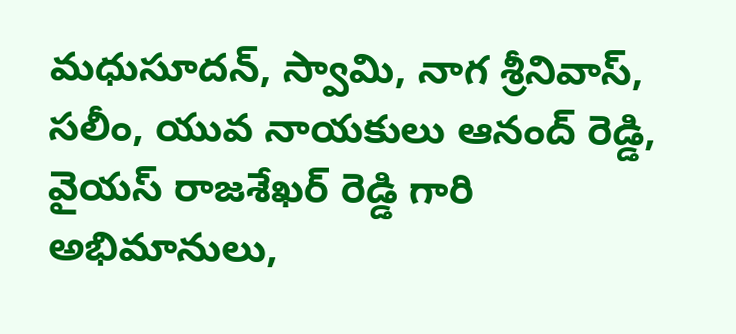మధుసూదన్, స్వామి, నాగ శ్రీనివాస్, సలీం, యువ నాయకులు ఆనంద్ రెడ్డి, వైయస్ రాజశేఖర్ రెడ్డి గారి అభిమానులు,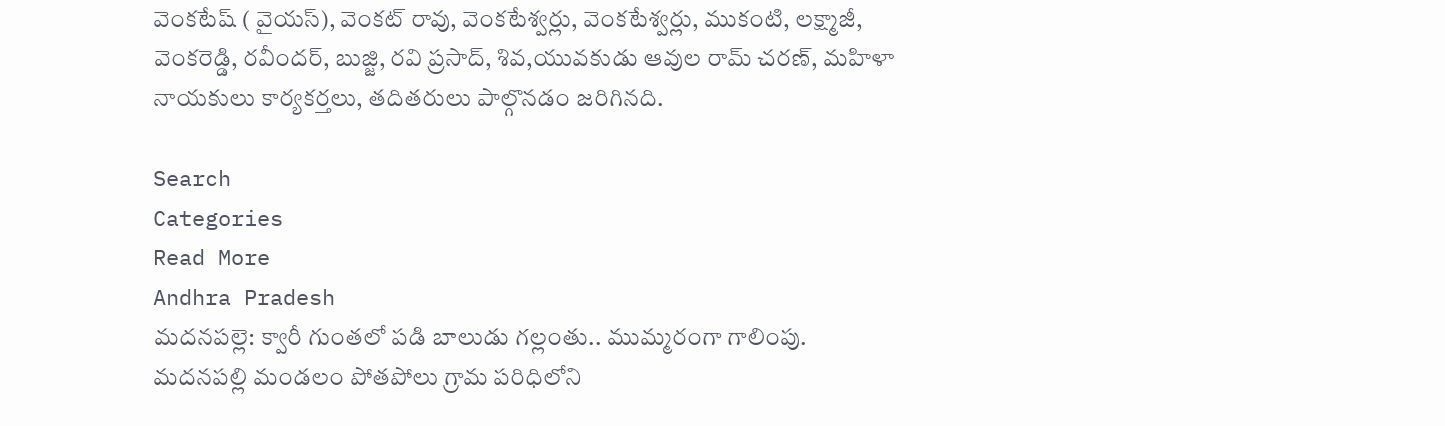వెంకటేష్ ( వైయస్), వెంకట్ రావు, వెంకటేశ్వర్లు, వెంకటేశ్వర్లు, ముకంటి, లక్ష్మాజీ, వెంకరెడ్డి, రవీందర్, బుజ్జి, రవి ప్రసాద్, శివ,యువకుడు ఆవుల రామ్ చరణ్, మహిళా నాయకులు కార్యకర్తలు, తదితరులు పాల్గొనడం జరిగినది.

Search
Categories
Read More
Andhra Pradesh
మదనపల్లె: క్వారీ గుంతలో పడి బాలుడు గల్లంతు.. ముమ్మరంగా గాలింపు.
మదనపల్లి మండలం పోతపోలు గ్రామ పరిధిలోని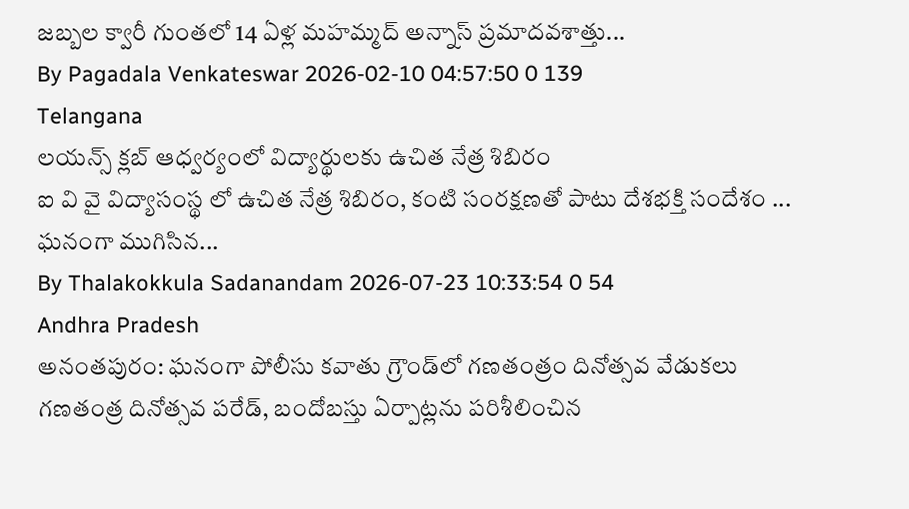జబ్బల క్వారీ గుంతలో 14 ఏళ్ల మహమ్మద్ అన్నాస్ ప్రమాదవశాత్తు...
By Pagadala Venkateswar 2026-02-10 04:57:50 0 139
Telangana
లయన్స్ క్లబ్ ఆధ్వర్యంలో విద్యార్థులకు ఉచిత నేత్ర శిబిరం
ఐ వి వై విద్యాసంస్థ లో ఉచిత నేత్ర శిబిరం, కంటి సంరక్షణతో పాటు దేశభక్తి సందేశం ... ఘనంగా ముగిసిన...
By Thalakokkula Sadanandam 2026-07-23 10:33:54 0 54
Andhra Pradesh
అనంతపురం: ఘనంగా పోలీసు కవాతు గ్రౌండ్‌లో గణతంత్రం దినోత్సవ వేడుకలు
గణతంత్ర దినోత్సవ పరేడ్, బందోబస్తు ఏర్పాట్లను పరిశీలించిన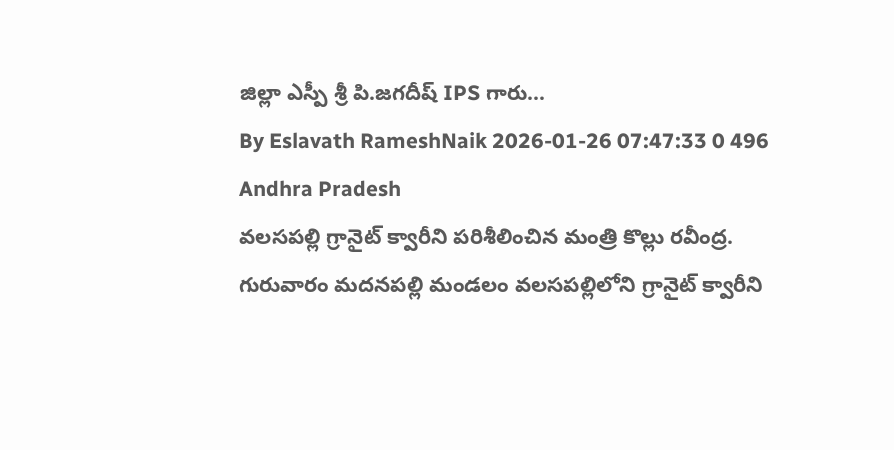జిల్లా ఎస్పీ శ్రీ పి.జగదీష్ IPS గారు...
By Eslavath RameshNaik 2026-01-26 07:47:33 0 496
Andhra Pradesh
వలసపల్లి గ్రానైట్ క్వారీని పరిశీలించిన మంత్రి కొల్లు రవీంద్ర.
గురువారం మదనపల్లి మండలం వలసపల్లిలోని గ్రానైట్ క్వారీని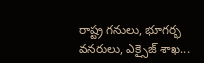రాష్ట్ర గనులు, భూగర్భ వనరులు, ఎక్సైజ్ శాఖ...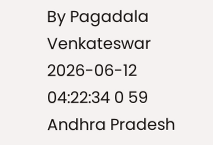By Pagadala Venkateswar 2026-06-12 04:22:34 0 59
Andhra Pradesh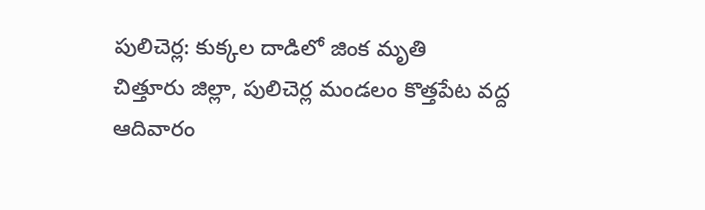పులిచెర్ల: కుక్కల దాడిలో జింక మృతి
చిత్తూరు జిల్లా, పులిచెర్ల మండలం కొత్తపేట వద్ద ఆదివారం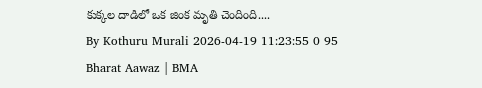కుక్కల దాడిలో ఒక జింక మృతి చెందింది....
By Kothuru Murali 2026-04-19 11:23:55 0 95
Bharat Aawaz | BMA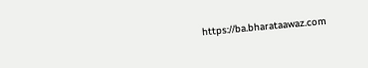https://ba.bharataawaz.com